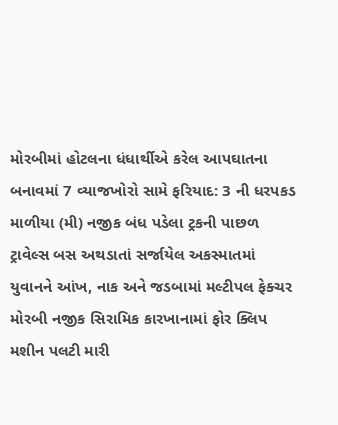મોરબીમાં હોટલના ધંધાર્થીએ કરેલ આપઘાતના બનાવમાં 7 વ્યાજખોરો સામે ફરિયાદ: 3 ની ધરપકડ માળીયા (મી) નજીક બંધ પડેલા ટ્રકની પાછળ ટ્રાવેલ્સ બસ અથડાતાં સર્જાયેલ અકસ્માતમાં યુવાનને આંખ, નાક અને જડબામાં મલ્ટીપલ ફેક્ચર મોરબી નજીક સિરામિક કારખાનામાં ફોર ક્લિપ મશીન પલટી મારી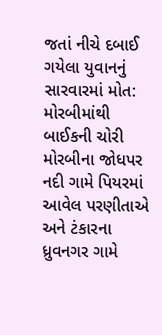જતાં નીચે દબાઈ ગયેલા યુવાનનું સારવારમાં મોત: મોરબીમાંથી બાઈકની ચોરી મોરબીના જોધપર નદી ગામે પિયરમાં આવેલ પરણીતાએ અને ટંકારના ધ્રુવનગર ગામે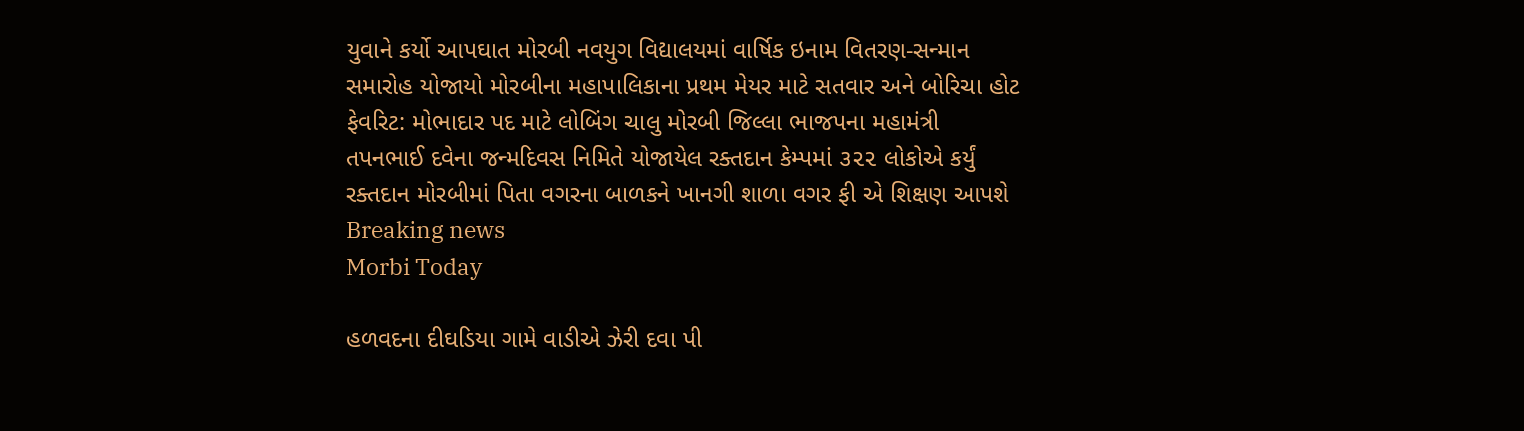યુવાને કર્યો આપઘાત મોરબી નવયુગ વિદ્યાલયમાં વાર્ષિક ઇનામ વિતરણ-સન્માન સમારોહ યોજાયો મોરબીના મહાપાલિકાના પ્રથમ મેયર માટે સતવાર અને બોરિચા હોટ ફેવરિટ: મોભાદાર પદ માટે લોબિંગ ચાલુ મોરબી જિલ્લા ભાજપના મહામંત્રી તપનભાઈ દવેના જન્મદિવસ નિમિતે યોજાયેલ રક્તદાન કેમ્પમાં ૩૨૨ લોકોએ કર્યું રક્તદાન મોરબીમાં પિતા વગરના બાળકને ખાનગી શાળા વગર ફી એ શિક્ષણ આપશે
Breaking news
Morbi Today

હળવદના દીઘડિયા ગામે વાડીએ ઝેરી દવા પી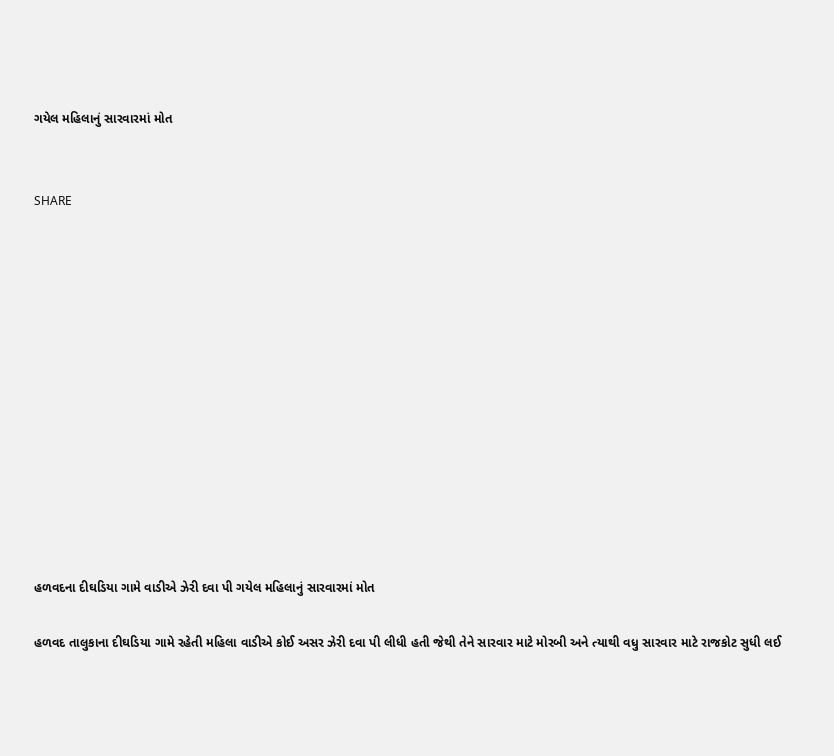ગયેલ મહિલાનું સારવારમાં મોત


SHARE













હળવદના દીઘડિયા ગામે વાડીએ ઝેરી દવા પી ગયેલ મહિલાનું સારવારમાં મોત

હળવદ તાલુકાના દીઘડિયા ગામે રહેતી મહિલા વાડીએ કોઈ અસર ઝેરી દવા પી લીધી હતી જેથી તેને સારવાર માટે મોરબી અને ત્યાથી વધુ સારવાર માટે રાજકોટ સુધી લઈ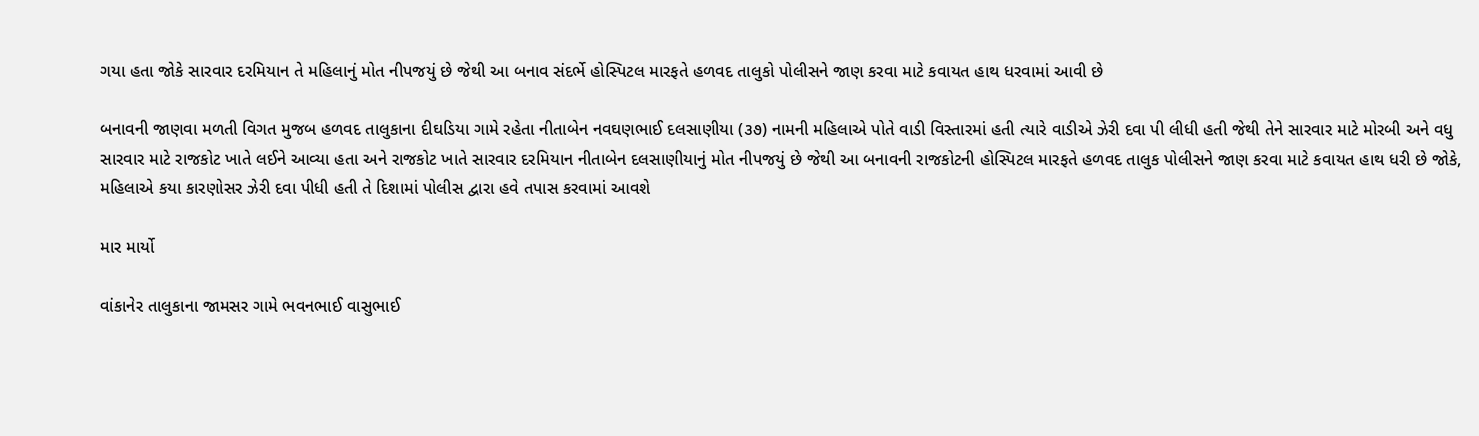ગયા હતા જોકે સારવાર દરમિયાન તે મહિલાનું મોત નીપજયું છે જેથી આ બનાવ સંદર્ભે હોસ્પિટલ મારફતે હળવદ તાલુકો પોલીસને જાણ કરવા માટે કવાયત હાથ ધરવામાં આવી છે

બનાવની જાણવા મળતી વિગત મુજબ હળવદ તાલુકાના દીઘડિયા ગામે રહેતા નીતાબેન નવઘણભાઈ દલસાણીયા (૩૭) નામની મહિલાએ પોતે વાડી વિસ્તારમાં હતી ત્યારે વાડીએ ઝેરી દવા પી લીધી હતી જેથી તેને સારવાર માટે મોરબી અને વધુ સારવાર માટે રાજકોટ ખાતે લઈને આવ્યા હતા અને રાજકોટ ખાતે સારવાર દરમિયાન નીતાબેન દલસાણીયાનું મોત નીપજયું છે જેથી આ બનાવની રાજકોટની હોસ્પિટલ મારફતે હળવદ તાલુક પોલીસને જાણ કરવા માટે કવાયત હાથ ધરી છે જોકે, મહિલાએ કયા કારણોસર ઝેરી દવા પીધી હતી તે દિશામાં પોલીસ દ્વારા હવે તપાસ કરવામાં આવશે

માર માર્યો

વાંકાનેર તાલુકાના જામસર ગામે ભવનભાઈ વાસુભાઈ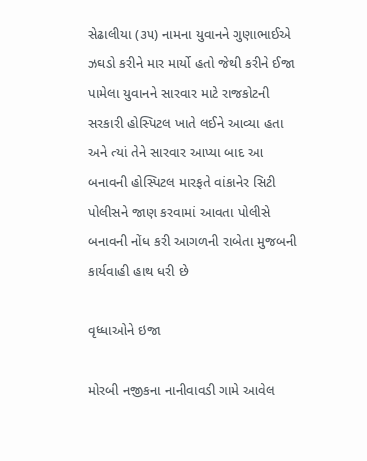સેઢાલીયા (૩૫) નામના યુવાનને ગુણાભાઈએ ઝઘડો કરીને માર માર્યો હતો જેથી કરીને ઈજા પામેલા યુવાનને સારવાર માટે રાજકોટની સરકારી હોસ્પિટલ ખાતે લઈને આવ્યા હતા અને ત્યાં તેને સારવાર આપ્યા બાદ આ બનાવની હોસ્પિટલ મારફતે વાંકાનેર સિટી પોલીસને જાણ કરવામાં આવતા પોલીસે બનાવની નોંધ કરી આગળની રાબેતા મુજબની કાર્યવાહી હાથ ધરી છે

વૃધ્ધાઓને ઇજા

મોરબી નજીકના નાનીવાવડી ગામે આવેલ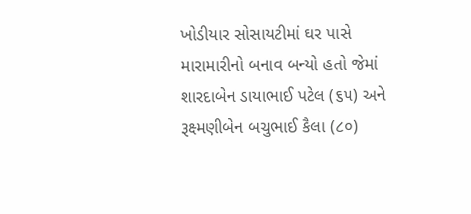ખોડીયાર સોસાયટીમાં ઘર પાસે મારામારીનો બનાવ બન્યો હતો જેમાં શારદાબેન ડાયાભાઈ પટેલ (૬૫) અને રૂક્ષ્મણીબેન બચુભાઈ કૈલા (૮૦)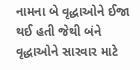નામના બે વૃદ્ધાઓને ઈજા થઈ હતી જેથી બંને વૃદ્ધાઓને સારવાર માટે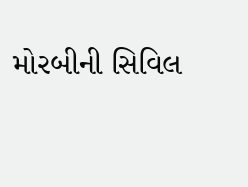મોરબીની સિવિલ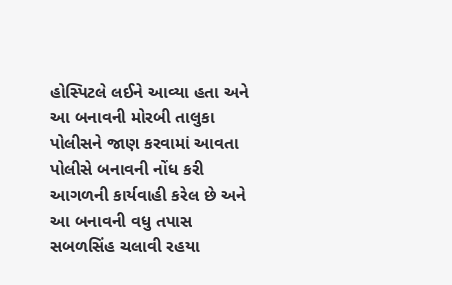હોસ્પિટલે લઈને આવ્યા હતા અને આ બનાવની મોરબી તાલુકા પોલીસને જાણ કરવામાં આવતા પોલીસે બનાવની નોંધ કરી આગળની કાર્યવાહી કરેલ છે અને આ બનાવની વધુ તપાસ સબળસિંહ ચલાવી રહયા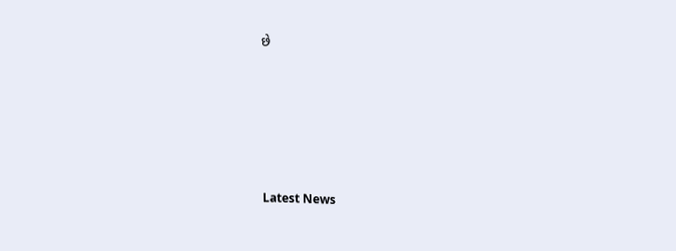છે






Latest News